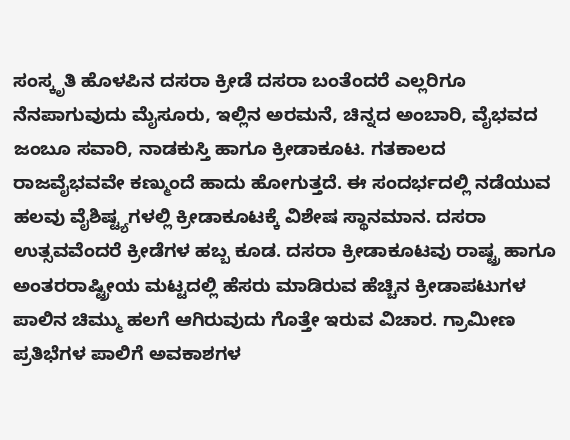ಸಂಸ್ಕೃತಿ ಹೊಳಪಿನ ದಸರಾ ಕ್ರೀಡೆ ದಸರಾ ಬಂತೆಂದರೆ ಎಲ್ಲರಿಗೂ ನೆನಪಾಗುವುದು ಮೈಸೂರು, ಇಲ್ಲಿನ ಅರಮನೆ, ಚಿನ್ನದ ಅಂಬಾರಿ, ವೈಭವದ ಜಂಬೂ ಸವಾರಿ, ನಾಡಕುಸ್ತಿ ಹಾಗೂ ಕ್ರೀಡಾಕೂಟ. ಗತಕಾಲದ ರಾಜವೈಭವವೇ ಕಣ್ಮುಂದೆ ಹಾದು ಹೋಗುತ್ತದೆ. ಈ ಸಂದರ್ಭದಲ್ಲಿ ನಡೆಯುವ ಹಲವು ವೈಶಿಷ್ಟ್ಯಗಳಲ್ಲಿ ಕ್ರೀಡಾಕೂಟಕ್ಕೆ ವಿಶೇಷ ಸ್ಥಾನಮಾನ. ದಸರಾ ಉತ್ಸವವೆಂದರೆ ಕ್ರೀಡೆಗಳ ಹಬ್ಬ ಕೂಡ. ದಸರಾ ಕ್ರೀಡಾಕೂಟವು ರಾಷ್ಟ್ರ ಹಾಗೂ ಅಂತರರಾಷ್ಟ್ರೀಯ ಮಟ್ಟದಲ್ಲಿ ಹೆಸರು ಮಾಡಿರುವ ಹೆಚ್ಚಿನ ಕ್ರೀಡಾಪಟುಗಳ ಪಾಲಿನ ಚಿಮ್ಮು ಹಲಗೆ ಆಗಿರುವುದು ಗೊತ್ತೇ ಇರುವ ವಿಚಾರ. ಗ್ರಾಮೀಣ ಪ್ರತಿಭೆಗಳ ಪಾಲಿಗೆ ಅವಕಾಶಗಳ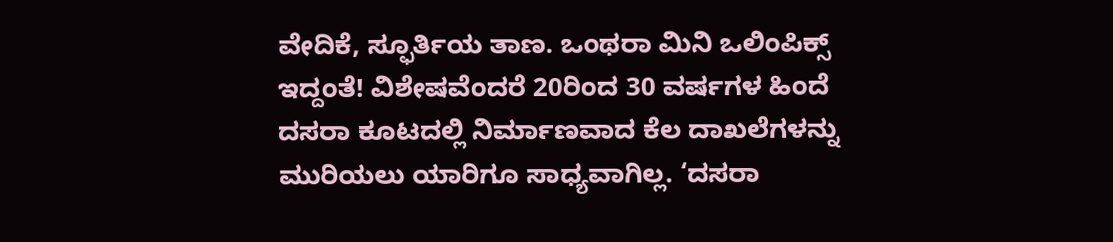ವೇದಿಕೆ, ಸ್ಫೂರ್ತಿಯ ತಾಣ. ಒಂಥರಾ ಮಿನಿ ಒಲಿಂಪಿಕ್ಸ್‌ ಇದ್ದಂತೆ! ವಿಶೇಷವೆಂದರೆ 20ರಿಂದ 30 ವರ್ಷಗಳ ಹಿಂದೆ ದಸರಾ ಕೂಟದಲ್ಲಿ ನಿರ್ಮಾಣವಾದ ಕೆಲ ದಾಖಲೆಗಳನ್ನು ಮುರಿಯಲು ಯಾರಿಗೂ ಸಾಧ್ಯವಾಗಿಲ್ಲ. ‘ದಸರಾ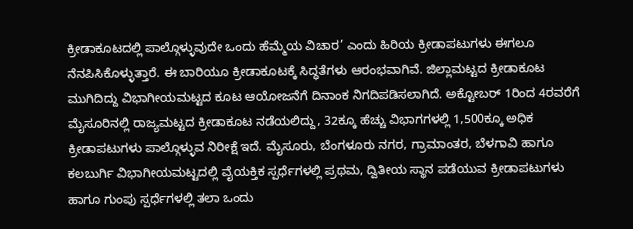ಕ್ರೀಡಾಕೂಟದಲ್ಲಿ ಪಾಲ್ಗೊಳ್ಳುವುದೇ ಒಂದು ಹೆಮ್ಮೆಯ ವಿಚಾರ’ ಎಂದು ಹಿರಿಯ ಕ್ರೀಡಾಪಟುಗಳು ಈಗಲೂ ನೆನಪಿಸಿಕೊಳ್ಳುತ್ತಾರೆ. ಈ ಬಾರಿಯೂ ಕ್ರೀಡಾಕೂಟಕ್ಕೆ ಸಿದ್ಧತೆಗಳು ಆರಂಭವಾಗಿವೆ. ಜಿಲ್ಲಾಮಟ್ಟದ ಕ್ರೀಡಾಕೂಟ ಮುಗಿದಿದ್ದು ವಿಭಾಗೀಯಮಟ್ಟದ ಕೂಟ ಆಯೋಜನೆಗೆ ದಿನಾಂಕ ನಿಗದಿಪಡಿಸಲಾಗಿದೆ. ಅಕ್ಟೋಬರ್‌ 1ರಿಂದ 4ರವರೆಗೆ ಮೈಸೂರಿನಲ್ಲಿ ರಾಜ್ಯಮಟ್ಟದ ಕ್ರೀಡಾಕೂಟ ನಡೆಯಲಿದ್ದು, 32ಕ್ಕೂ ಹೆಚ್ಚು ವಿಭಾಗಗಳಲ್ಲಿ 1,500ಕ್ಕೂ ಅಧಿಕ ಕ್ರೀಡಾಪಟುಗಳು ಪಾಲ್ಗೊಳ್ಳುವ ನಿರೀಕ್ಷೆ ಇದೆ. ಮೈಸೂರು, ಬೆಂಗಳೂರು ನಗರ, ಗ್ರಾಮಾಂತರ, ಬೆಳಗಾವಿ ಹಾಗೂ ಕಲಬುರ್ಗಿ ವಿಭಾಗೀಯಮಟ್ಟದಲ್ಲಿ ವೈಯಕ್ತಿಕ ಸ್ಪರ್ಧೆಗಳಲ್ಲಿ ಪ್ರಥಮ, ದ್ವಿತೀಯ ಸ್ಥಾನ ಪಡೆಯುವ ಕ್ರೀಡಾಪಟುಗಳು ಹಾಗೂ ಗುಂಪು ಸ್ಪರ್ಧೆಗಳಲ್ಲಿ ತಲಾ ಒಂದು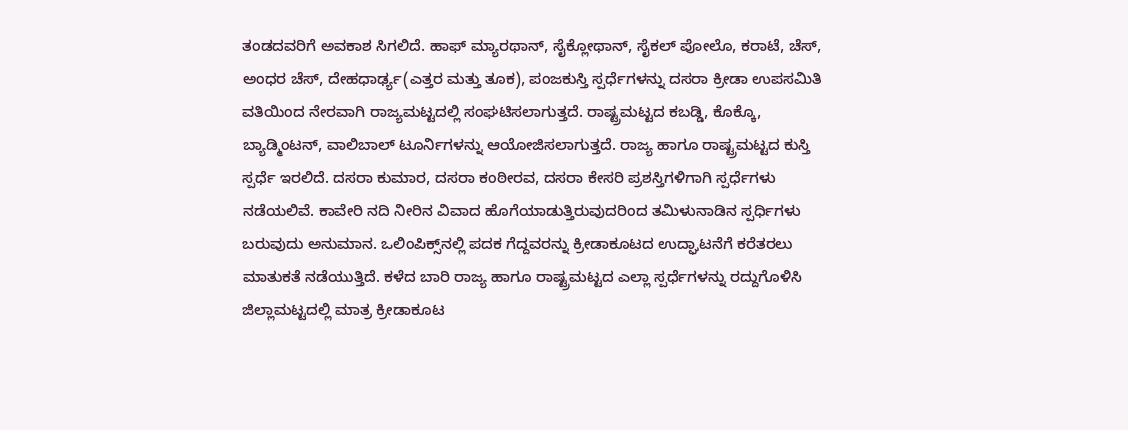ತಂಡದವರಿಗೆ ಅವಕಾಶ ಸಿಗಲಿದೆ. ಹಾಫ್ ಮ್ಯಾರಥಾನ್, ಸೈಕ್ಲೋಥಾನ್, ಸೈಕಲ್ ಪೋಲೊ, ಕರಾಟೆ, ಚೆಸ್, ಅಂಧರ ಚೆಸ್, ದೇಹಧಾರ್ಢ್ಯ(ಎತ್ತರ ಮತ್ತು ತೂಕ), ಪಂಜಕುಸ್ತಿ ಸ್ಪರ್ಧೆಗಳನ್ನು ದಸರಾ ಕ್ರೀಡಾ ಉಪಸಮಿತಿ ವತಿಯಿಂದ ನೇರವಾಗಿ ರಾಜ್ಯಮಟ್ಟದಲ್ಲಿ ಸಂಘಟಿಸಲಾಗುತ್ತದೆ. ರಾಷ್ಟ್ರಮಟ್ಟದ ಕಬಡ್ಡಿ, ಕೊಕ್ಕೊ, ಬ್ಯಾಡ್ಮಿಂಟನ್‌, ವಾಲಿಬಾಲ್‌ ಟೂರ್ನಿಗಳನ್ನು ಆಯೋಜಿಸಲಾಗುತ್ತದೆ. ರಾಜ್ಯ ಹಾಗೂ ರಾಷ್ಟ್ರಮಟ್ಟದ ಕುಸ್ತಿ ಸ್ಪರ್ಧೆ ಇರಲಿದೆ. ದಸರಾ ಕುಮಾರ, ದಸರಾ ಕಂಠೀರವ, ದಸರಾ ಕೇಸರಿ ಪ್ರಶಸ್ತಿಗಳಿಗಾಗಿ ಸ್ಪರ್ಧೆಗಳು ನಡೆಯಲಿವೆ. ಕಾವೇರಿ ನದಿ ನೀರಿನ ವಿವಾದ ಹೊಗೆಯಾಡುತ್ತಿರುವುದರಿಂದ ತಮಿಳುನಾಡಿನ ಸ್ಪರ್ಧಿಗಳು ಬರುವುದು ಅನುಮಾನ. ಒಲಿಂಪಿಕ್ಸ್‌ನಲ್ಲಿ ಪದಕ ಗೆದ್ದವರನ್ನು ಕ್ರೀಡಾಕೂಟದ ಉದ್ಘಾಟನೆಗೆ ಕರೆತರಲು ಮಾತುಕತೆ ನಡೆಯುತ್ತಿದೆ. ಕಳೆದ ಬಾರಿ ರಾಜ್ಯ ಹಾಗೂ ರಾಷ್ಟ್ರಮಟ್ಟದ ಎಲ್ಲಾ ಸ್ಪರ್ಧೆಗಳನ್ನು ರದ್ದುಗೊಳಿಸಿ ಜಿಲ್ಲಾಮಟ್ಟದಲ್ಲಿ ಮಾತ್ರ ಕ್ರೀಡಾಕೂಟ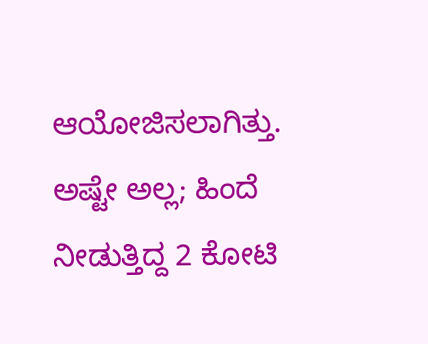ಆಯೋಜಿಸಲಾಗಿತ್ತು. ಅಷ್ಟೇ ಅಲ್ಲ; ಹಿಂದೆ ನೀಡುತ್ತಿದ್ದ 2 ಕೋಟಿ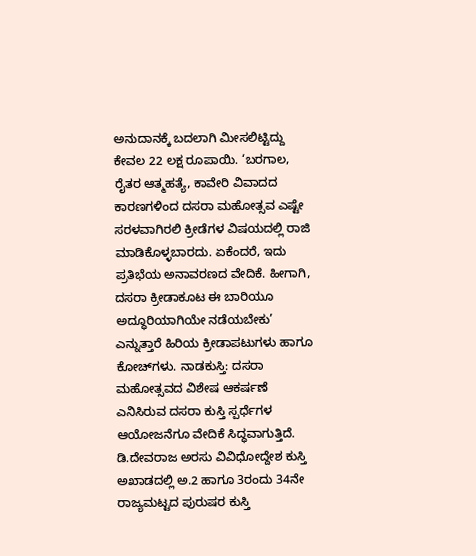ಅನುದಾನಕ್ಕೆ ಬದಲಾಗಿ ಮೀಸಲಿಟ್ಟಿದ್ದು ಕೇವಲ 22 ಲಕ್ಷ ರೂಪಾಯಿ. ‘ಬರಗಾಲ, ರೈತರ ಆತ್ಮಹತ್ಯೆ, ಕಾವೇರಿ ವಿವಾದದ ಕಾರಣಗಳಿಂದ ದಸರಾ ಮಹೋತ್ಸವ ಎಷ್ಟೇ ಸರಳವಾಗಿರಲಿ ಕ್ರೀಡೆಗಳ ವಿಷಯದಲ್ಲಿ ರಾಜಿ ಮಾಡಿಕೊಳ್ಳಬಾರದು. ಏಕೆಂದರೆ, ಇದು ಪ್ರತಿಭೆಯ ಅನಾವರಣದ ವೇದಿಕೆ. ಹೀಗಾಗಿ, ದಸರಾ ಕ್ರೀಡಾಕೂಟ ಈ ಬಾರಿಯೂ ಅದ್ಧೂರಿಯಾಗಿಯೇ ನಡೆಯಬೇಕು’ ಎನ್ನುತ್ತಾರೆ ಹಿರಿಯ ಕ್ರೀಡಾಪಟುಗಳು ಹಾಗೂ ಕೋಚ್‌ಗಳು. ನಾಡಕುಸ್ತಿ: ದಸರಾ ಮಹೋತ್ಸವದ ವಿಶೇಷ ಆಕರ್ಷಣೆ ಎನಿಸಿರುವ ದಸರಾ ಕುಸ್ತಿ ಸ್ಪರ್ಧೆಗಳ ಆಯೋಜನೆಗೂ ವೇದಿಕೆ ಸಿದ್ಧವಾಗುತ್ತಿದೆ. ಡಿ.ದೇವರಾಜ ಅರಸು ವಿವಿಧೋದ್ದೇಶ ಕುಸ್ತಿ ಅಖಾಡದಲ್ಲಿ ಅ.2 ಹಾಗೂ 3ರಂದು 34ನೇ ರಾಜ್ಯಮಟ್ಟದ ಪುರುಷರ ಕುಸ್ತಿ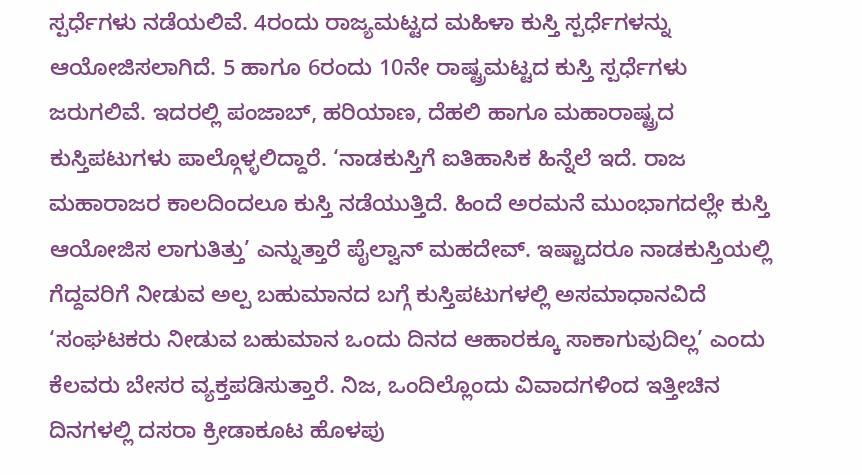ಸ್ಪರ್ಧೆಗಳು ನಡೆಯಲಿವೆ. 4ರಂದು ರಾಜ್ಯಮಟ್ಟದ ಮಹಿಳಾ ಕುಸ್ತಿ ಸ್ಪರ್ಧೆಗಳನ್ನು ಆಯೋಜಿಸಲಾಗಿದೆ. 5 ಹಾಗೂ 6ರಂದು 10ನೇ ರಾಷ್ಟ್ರಮಟ್ಟದ ಕುಸ್ತಿ ಸ್ಪರ್ಧೆಗಳು ಜರುಗಲಿವೆ. ಇದರಲ್ಲಿ ಪಂಜಾಬ್‌, ಹರಿಯಾಣ, ದೆಹಲಿ ಹಾಗೂ ಮಹಾರಾಷ್ಟ್ರದ ಕುಸ್ತಿಪಟುಗಳು ಪಾಲ್ಗೊಳ್ಳಲಿದ್ದಾರೆ. ‘ನಾಡಕುಸ್ತಿಗೆ ಐತಿಹಾಸಿಕ ಹಿನ್ನೆಲೆ ಇದೆ. ರಾಜ ಮಹಾರಾಜರ ಕಾಲದಿಂದಲೂ ಕುಸ್ತಿ ನಡೆಯುತ್ತಿದೆ. ಹಿಂದೆ ಅರಮನೆ ಮುಂಭಾಗದಲ್ಲೇ ಕುಸ್ತಿ ಆಯೋಜಿಸ ಲಾಗುತಿತ್ತು’ ಎನ್ನುತ್ತಾರೆ ಪೈಲ್ವಾನ್‌ ಮಹದೇವ್‌. ಇಷ್ಟಾದರೂ ನಾಡಕುಸ್ತಿಯಲ್ಲಿ ಗೆದ್ದವರಿಗೆ ನೀಡುವ ಅಲ್ಪ ಬಹುಮಾನದ ಬಗ್ಗೆ ಕುಸ್ತಿಪಟುಗಳಲ್ಲಿ ಅಸಮಾಧಾನವಿದೆ ‘ಸಂಘಟಕರು ನೀಡುವ ಬಹುಮಾನ ಒಂದು ದಿನದ ಆಹಾರಕ್ಕೂ ಸಾಕಾಗುವುದಿಲ್ಲ’ ಎಂದು ಕೆಲವರು ಬೇಸರ ವ್ಯಕ್ತಪಡಿಸುತ್ತಾರೆ. ನಿಜ, ಒಂದಿಲ್ಲೊಂದು ವಿವಾದಗಳಿಂದ ಇತ್ತೀಚಿನ ದಿನಗಳಲ್ಲಿ ದಸರಾ ಕ್ರೀಡಾಕೂಟ ಹೊಳಪು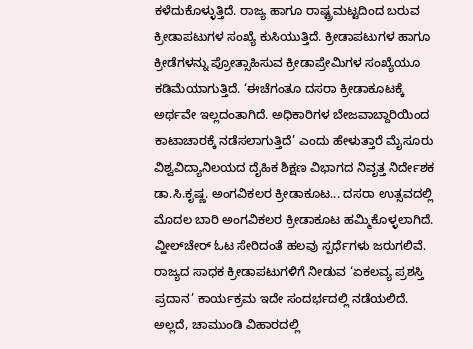ಕಳೆದುಕೊಳ್ಳುತ್ತಿದೆ. ರಾಜ್ಯ ಹಾಗೂ ರಾಷ್ಟ್ರಮಟ್ಟದಿಂದ ಬರುವ ಕ್ರೀಡಾಪಟುಗಳ ಸಂಖ್ಯೆ ಕುಸಿಯುತ್ತಿದೆ. ಕ್ರೀಡಾಪಟುಗಳ ಹಾಗೂ ಕ್ರೀಡೆಗಳನ್ನು ಪ್ರೋತ್ಸಾಹಿಸುವ ಕ್ರೀಡಾಪ್ರೇಮಿಗಳ ಸಂಖ್ಯೆಯೂ ಕಡಿಮೆಯಾಗುತ್ತಿದೆ. ‘ಈಚೆಗಂತೂ ದಸರಾ ಕ್ರೀಡಾಕೂಟಕ್ಕೆ ಅರ್ಥವೇ ಇಲ್ಲದಂತಾಗಿದೆ. ಅಧಿಕಾರಿಗಳ ಬೇಜವಾಬ್ದಾರಿಯಿಂದ ಕಾಟಾಚಾರಕ್ಕೆ ನಡೆಸಲಾಗುತ್ತಿದೆ’ ಎಂದು ಹೇಳುತ್ತಾರೆ ಮೈಸೂರು ವಿಶ್ವವಿದ್ಯಾನಿಲಯದ ದೈಹಿಕ ಶಿಕ್ಷಣ ವಿಭಾಗದ ನಿವೃತ್ತ ನಿರ್ದೇಶಕ ಡಾ.ಸಿ.ಕೃಷ್ಣ. ಅಂಗವಿಕಲರ ಕ್ರೀಡಾಕೂಟ... ದಸರಾ ಉತ್ಸವದಲ್ಲಿ ಮೊದಲ ಬಾರಿ ಅಂಗವಿಕಲರ ಕ್ರೀಡಾಕೂಟ ಹಮ್ಮಿಕೊಳ್ಳಲಾಗಿದೆ. ವ್ಹೀಲ್‌ಚೇರ್‌ ಓಟ ಸೇರಿದಂತೆ ಹಲವು ಸ್ಪರ್ಧೆಗಳು ಜರುಗಲಿವೆ. ರಾಜ್ಯದ ಸಾಧಕ ಕ್ರೀಡಾಪಟುಗಳಿಗೆ ನೀಡುವ ‘ಏಕಲವ್ಯ ಪ್ರಶಸ್ತಿ ಪ್ರದಾನ’ ಕಾರ್ಯಕ್ರಮ ಇದೇ ಸಂದರ್ಭದಲ್ಲಿ ನಡೆಯಲಿದೆ. ಅಲ್ಲದೆ, ಚಾಮುಂಡಿ ವಿಹಾರದಲ್ಲಿ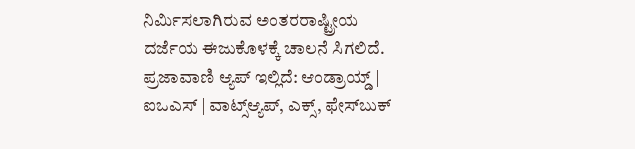ನಿರ್ಮಿಸಲಾಗಿರುವ ಅಂತರರಾಷ್ಟ್ರೀಯ ದರ್ಜೆಯ ಈಜುಕೊಳಕ್ಕೆ ಚಾಲನೆ ಸಿಗಲಿದೆ. ಪ್ರಜಾವಾಣಿ ಆ್ಯಪ್ ಇಲ್ಲಿದೆ: ಆಂಡ್ರಾಯ್ಡ್ | ಐಒಎಸ್ | ವಾಟ್ಸ್ಆ್ಯಪ್, ಎಕ್ಸ್, ಫೇಸ್‌ಬುಕ್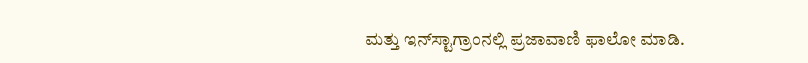ಮತ್ತು ಇನ್‌ಸ್ಟಾಗ್ರಾಂನಲ್ಲಿ ಪ್ರಜಾವಾಣಿ ಫಾಲೋ ಮಾಡಿ.